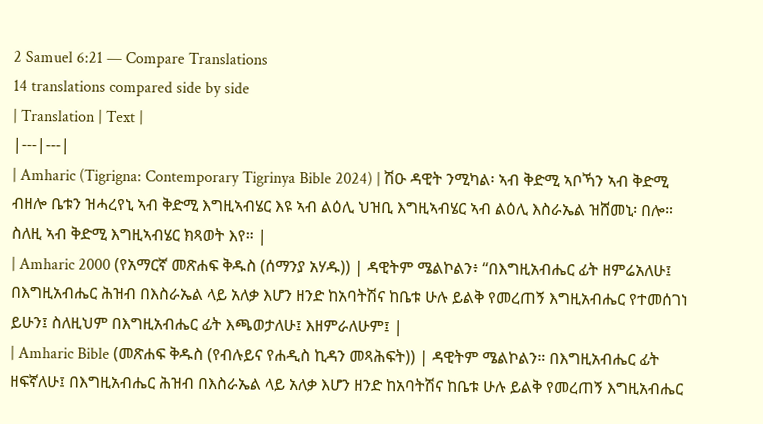2 Samuel 6:21 — Compare Translations
14 translations compared side by side
| Translation | Text |
|---|---|
| Amharic (Tigrigna: Contemporary Tigrinya Bible 2024) | ሽዑ ዳዊት ንሚካል፡ ኣብ ቅድሚ ኣቦኻን ኣብ ቅድሚ ብዘሎ ቤቱን ዝሓረየኒ ኣብ ቅድሚ እግዚኣብሄር እዩ ኣብ ልዕሊ ህዝቢ እግዚኣብሄር ኣብ ልዕሊ እስራኤል ዝሸመኒ፡ በሎ። ስለዚ ኣብ ቅድሚ እግዚኣብሄር ክጻወት እየ። |
| Amharic 2000 (የአማርኛ መጽሐፍ ቅዱስ (ሰማንያ አሃዱ)) | ዳዊትም ሜልኮልን፥ “በእግዚአብሔር ፊት ዘምሬአለሁ፤ በእግዚአብሔር ሕዝብ በእስራኤል ላይ አለቃ እሆን ዘንድ ከአባትሽና ከቤቱ ሁሉ ይልቅ የመረጠኝ እግዚአብሔር የተመሰገነ ይሁን፤ ስለዚህም በእግዚአብሔር ፊት እጫወታለሁ፤ እዘምራለሁም፤ |
| Amharic Bible (መጽሐፍ ቅዱስ (የብሉይና የሐዲስ ኪዳን መጻሕፍት)) | ዳዊትም ሜልኮልን። በእግዚአብሔር ፊት ዘፍኛለሁ፤ በእግዚአብሔር ሕዝብ በእስራኤል ላይ አለቃ እሆን ዘንድ ከአባትሽና ከቤቱ ሁሉ ይልቅ የመረጠኝ እግዚአብሔር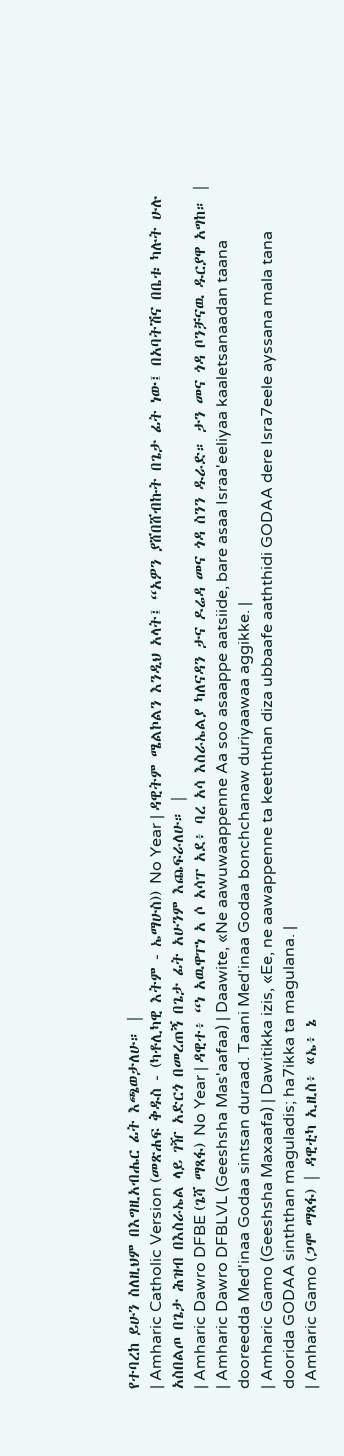የተባረከ ይሁን ስለዚህም በእግዚአብሔር ፊት እጫወታለሁ። |
| Amharic Catholic Version (መጽሐፍ ቅዱስ - (ካቶሊካዊ እትም - ኤማሁስ)) No Year | ዳዊትም ሜልኮልን እንዲህ አላት፤ “አዎን ያሸበሸብኩት በጌታ ፊት ነው፤ በአባትሽና በቤቱ ካሉት ሁሉ አስበልጦ በጌታ ሕዝብ በእስራኤል ላይ ገዥ አድርጎ በመረጠኝ በጌታ ፊት አሁንም እጨፍራለሁ። |
| Amharic Dawro DFBE (ጌሻ ማጻፋ) No Year | ዳዊተ፥ “ነ አዉዋፐነ አ ሶ አሳፐ አደ፥ ባረ አሳ እስራኤልያ ካለናዳን ታና ዶሬዳ መና ጎዳ ስንን ዱራድ። ታን መና ጎዳ ቦንቻናዉ ዱርያዋ አግከ። |
| Amharic Dawro DFBLVL (Geeshsha Mas'aafaa) | Daawite, «Ne aawuwaappenne Aa soo asaappe aatsiide, bare asaa Israa'eeliyaa kaaletsanaadan taana dooreedda Med'inaa Godaa sintsan duraad. Taani Med'inaa Godaa bonchchanaw duriyaawaa aggikke. |
| Amharic Gamo (Geeshsha Maxaafa) | Dawitikka izis, «Ee, ne aawappenne ta keeththan diza ubbaafe aaththidi GODAA dere Isra7eele ayssana mala tana doorida GODAA sinththan maguladis; ha7ikka ta magulana. |
| Amharic Gamo (ጋሞ ማጻፋ) | ዳዊቲካ ኢዚስ፥ «ኤ፥ ኔ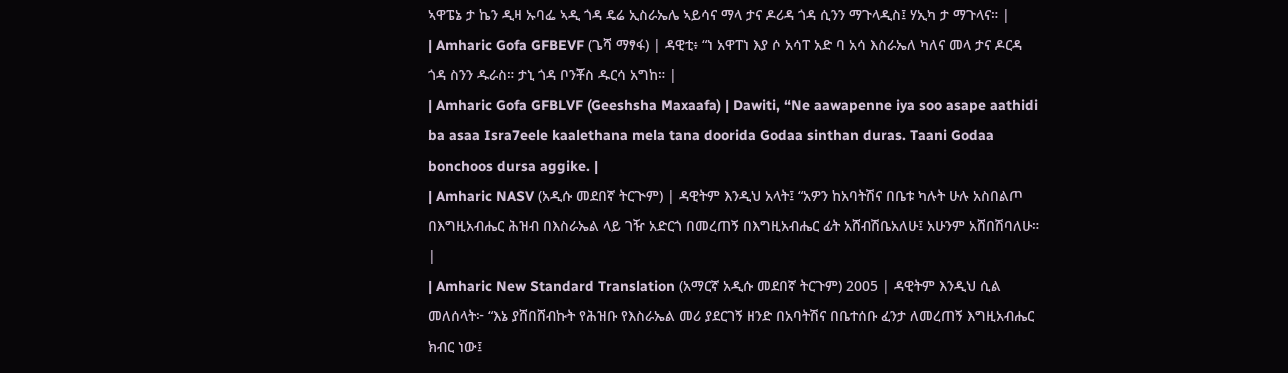ኣዋፔኔ ታ ኬን ዲዛ ኡባፌ ኣዲ ጎዳ ዴሬ ኢስራኤሌ ኣይሳና ማላ ታና ዶሪዳ ጎዳ ሲንን ማጉላዲስ፤ ሃኢካ ታ ማጉላና። |
| Amharic Gofa GFBEVF (ጌሻ ማፃፋ) | ዳዊቲ፥ “ነ አዋፐነ እያ ሶ አሳፐ አድ ባ አሳ እስራኤለ ካለና መላ ታና ዶርዳ ጎዳ ስንን ዱራስ። ታኒ ጎዳ ቦንቾስ ዱርሳ አግከ። |
| Amharic Gofa GFBLVF (Geeshsha Maxaafa) | Dawiti, “Ne aawapenne iya soo asape aathidi ba asaa Isra7eele kaalethana mela tana doorida Godaa sinthan duras. Taani Godaa bonchoos dursa aggike. |
| Amharic NASV (አዲሱ መደበኛ ትርጒም) | ዳዊትም እንዲህ አላት፤ “አዎን ከአባትሽና በቤቱ ካሉት ሁሉ አስበልጦ በእግዚአብሔር ሕዝብ በእስራኤል ላይ ገዥ አድርጎ በመረጠኝ በእግዚአብሔር ፊት አሸብሽቤአለሁ፤ አሁንም አሸበሽባለሁ። |
| Amharic New Standard Translation (አማርኛ አዲሱ መደበኛ ትርጉም) 2005 | ዳዊትም እንዲህ ሲል መለሰላት፦ “እኔ ያሸበሸብኩት የሕዝቡ የእስራኤል መሪ ያደርገኝ ዘንድ በአባትሽና በቤተሰቡ ፈንታ ለመረጠኝ እግዚአብሔር ክብር ነው፤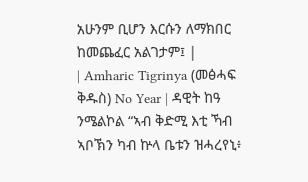አሁንም ቢሆን እርሱን ለማክበር ከመጨፈር አልገታም፤ |
| Amharic Tigrinya (መፅሓፍ ቅዱስ) No Year | ዳዊት ከዓ ንሜልኮል “ኣብ ቅድሚ እቲ ኻብ ኣቦኽን ካብ ኵላ ቤቱን ዝሓረየኒ፥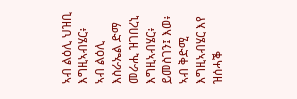ኣብ ልዕሊ ህዝቢ እግዚኣብሄር፥ ኣብ ልዕሊ እስራኤል ድማ መራሒ ዝገበረኒ እግዚኣብሄር፥ ይመስገን፤ እወ፥ ኣብ ቅድሚ እግዚኣብሄር እየ ዝሰሓቕ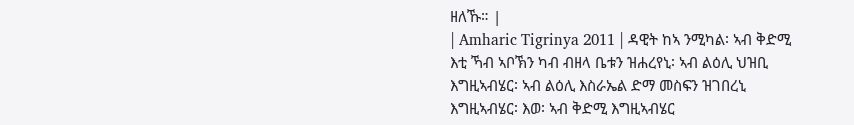ዘለኹ። |
| Amharic Tigrinya 2011 | ዳዊት ከኣ ንሚካል፡ ኣብ ቅድሚ እቲ ኻብ ኣቦኽን ካብ ብዘላ ቤቱን ዝሐረየኒ፡ ኣብ ልዕሊ ህዝቢ እግዚኣብሄር፡ ኣብ ልዕሊ እስራኤል ድማ መስፍን ዝገበረኒ እግዚኣብሄር፡ እወ፡ ኣብ ቅድሚ እግዚኣብሄር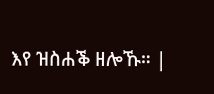እየ ዝስሐቕ ዘሎኹ። |